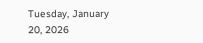Tuesday, January 20, 2026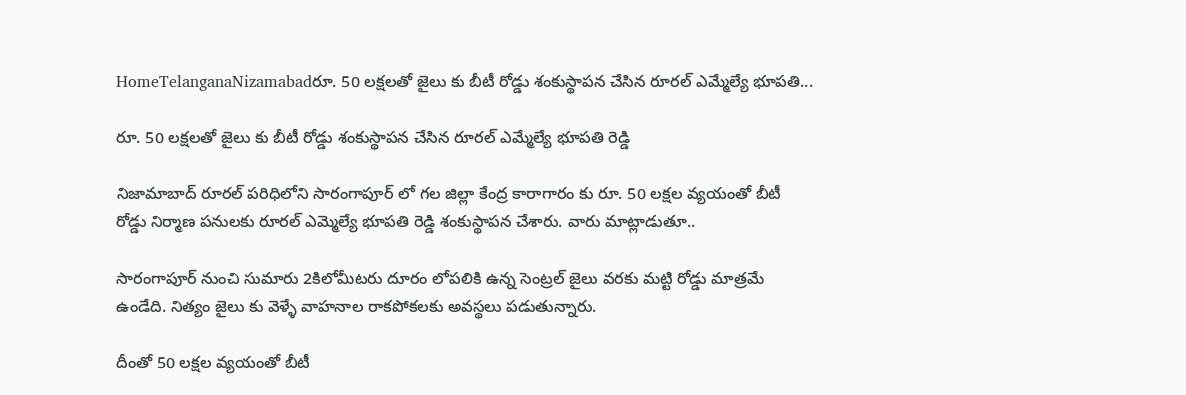HomeTelanganaNizamabadరూ. 50 లక్షలతో జైలు కు బీటీ రోడ్డు శంకుస్థాపన చేసిన రూరల్ ఎమ్మేల్యే భూపతి...

రూ. 50 లక్షలతో జైలు కు బీటీ రోడ్డు శంకుస్థాపన చేసిన రూరల్ ఎమ్మేల్యే భూపతి రెడ్డి

నిజామాబాద్ రూరల్ పరిధిలోని సారంగాపూర్ లో గల జిల్లా కేంద్ర కారాగారం కు రూ. 50 లక్షల వ్యయంతో బీటీ రోడ్డు నిర్మాణ పనులకు రూరల్ ఎమ్మెల్యే భూపతి రెడ్డి శంకుస్థాపన చేశారు. వారు మాట్లాడుతూ..

సారంగాపూర్ నుంచి సుమారు 2కిలోమీటరు దూరం లోపలికి ఉన్న సెంట్రల్ జైలు వరకు మట్టి రోడ్డు మాత్రమే ఉండేది. నిత్యం జైలు కు వెళ్ళే వాహనాల రాకపోకలకు అవస్థలు పడుతున్నారు.

దీంతో 50 లక్షల వ్యయంతో బీటీ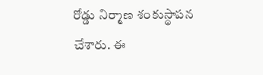రోడ్డు నిర్మాణ శంకుస్థాపన చేశారు. ఈ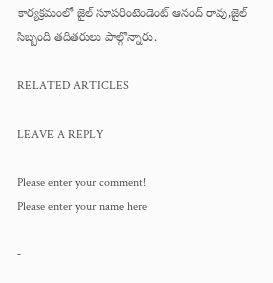కార్యక్రమంలో జైల్ సూపరింటెండెంట్ ఆనంద్ రావు,జైల్ సిబ్బంది తదితరులు పాల్గొన్నారు.

RELATED ARTICLES

LEAVE A REPLY

Please enter your comment!
Please enter your name here

-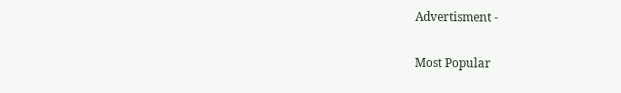Advertisment -

Most Popular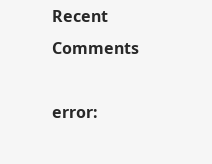Recent Comments

error: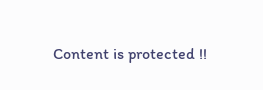Content is protected !!